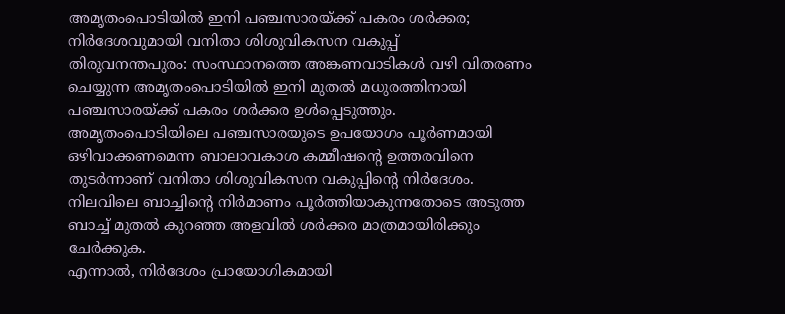അമൃതംപൊടിയിൽ ഇനി പഞ്ചസാരയ്ക്ക് പകരം ശർക്കര; നിർദേശവുമായി വനിതാ ശിശുവികസന വകുപ്പ്
തിരുവനന്തപുരം: സംസ്ഥാനത്തെ അങ്കണവാടികൾ വഴി വിതരണം ചെയ്യുന്ന അമൃതംപൊടിയിൽ ഇനി മുതൽ മധുരത്തിനായി പഞ്ചസാരയ്ക്ക് പകരം ശർക്കര ഉൾപ്പെടുത്തും. അമൃതംപൊടിയിലെ പഞ്ചസാരയുടെ ഉപയോഗം പൂർണമായി ഒഴിവാക്കണമെന്ന ബാലാവകാശ കമ്മീഷന്റെ ഉത്തരവിനെ തുടർന്നാണ് വനിതാ ശിശുവികസന വകുപ്പിന്റെ നിർദേശം. നിലവിലെ ബാച്ചിന്റെ നിർമാണം പൂർത്തിയാകുന്നതോടെ അടുത്ത ബാച്ച് മുതൽ കുറഞ്ഞ അളവിൽ ശർക്കര മാത്രമായിരിക്കും ചേർക്കുക.
എന്നാൽ, നിർദേശം പ്രായോഗികമായി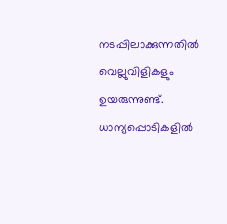നടപ്പിലാക്കുന്നതിൽ വെല്ലുവിളികളും ഉയരുന്നുണ്ട്. ധാന്യപ്പൊടികളിൽ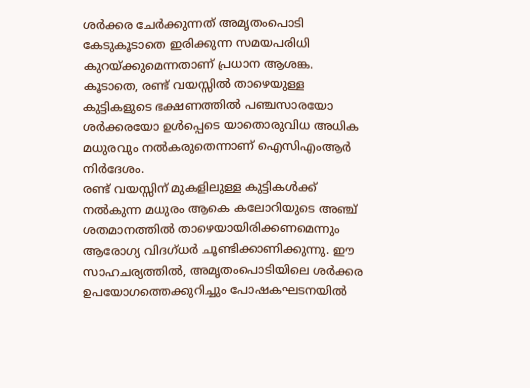ശർക്കര ചേർക്കുന്നത് അമൃതംപൊടി കേടുകൂടാതെ ഇരിക്കുന്ന സമയപരിധി കുറയ്ക്കുമെന്നതാണ് പ്രധാന ആശങ്ക. കൂടാതെ, രണ്ട് വയസ്സിൽ താഴെയുള്ള കുട്ടികളുടെ ഭക്ഷണത്തിൽ പഞ്ചസാരയോ ശർക്കരയോ ഉൾപ്പെടെ യാതൊരുവിധ അധിക മധുരവും നൽകരുതെന്നാണ് ഐസിഎംആർ നിർദേശം.
രണ്ട് വയസ്സിന് മുകളിലുള്ള കുട്ടികൾക്ക് നൽകുന്ന മധുരം ആകെ കലോറിയുടെ അഞ്ച് ശതമാനത്തിൽ താഴെയായിരിക്കണമെന്നും ആരോഗ്യ വിദഗ്ധർ ചൂണ്ടിക്കാണിക്കുന്നു. ഈ സാഹചര്യത്തിൽ, അമൃതംപൊടിയിലെ ശർക്കര ഉപയോഗത്തെക്കുറിച്ചും പോഷകഘടനയിൽ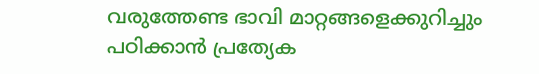വരുത്തേണ്ട ഭാവി മാറ്റങ്ങളെക്കുറിച്ചും പഠിക്കാൻ പ്രത്യേക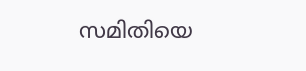സമിതിയെ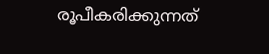രൂപീകരിക്കുന്നത്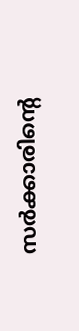സർക്കാരിന്റെ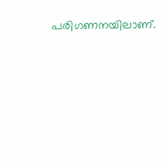പരിഗണനയിലാണ്.